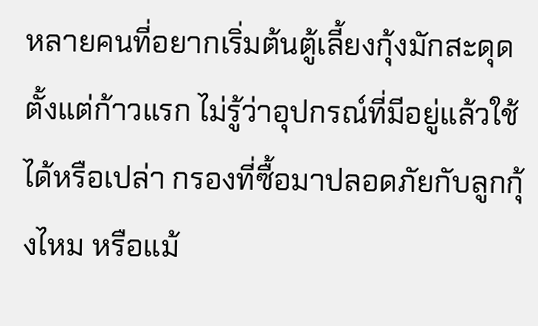หลายคนที่อยากเริ่มต้นตู้เลี้ยงกุ้งมักสะดุดตั้งแต่ก้าวแรก ไม่รู้ว่าอุปกรณ์ที่มีอยู่แล้วใช้ได้หรือเปล่า กรองที่ซื้อมาปลอดภัยกับลูกกุ้งไหม หรือแม้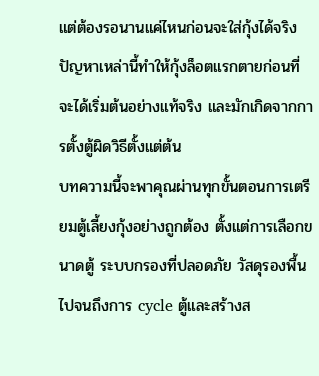แต่ต้องรอนานแค่ไหนก่อนจะใส่กุ้งได้จริง ปัญหาเหล่านี้ทำให้กุ้งล็อตแรกตายก่อนที่จะได้เริ่มต้นอย่างแท้จริง และมักเกิดจากการตั้งตู้ผิดวิธีตั้งแต่ต้น
บทความนี้จะพาคุณผ่านทุกขั้นตอนการเตรียมตู้เลี้ยงกุ้งอย่างถูกต้อง ตั้งแต่การเลือกขนาดตู้ ระบบกรองที่ปลอดภัย วัสดุรองพื้น ไปจนถึงการ cycle ตู้และสร้างส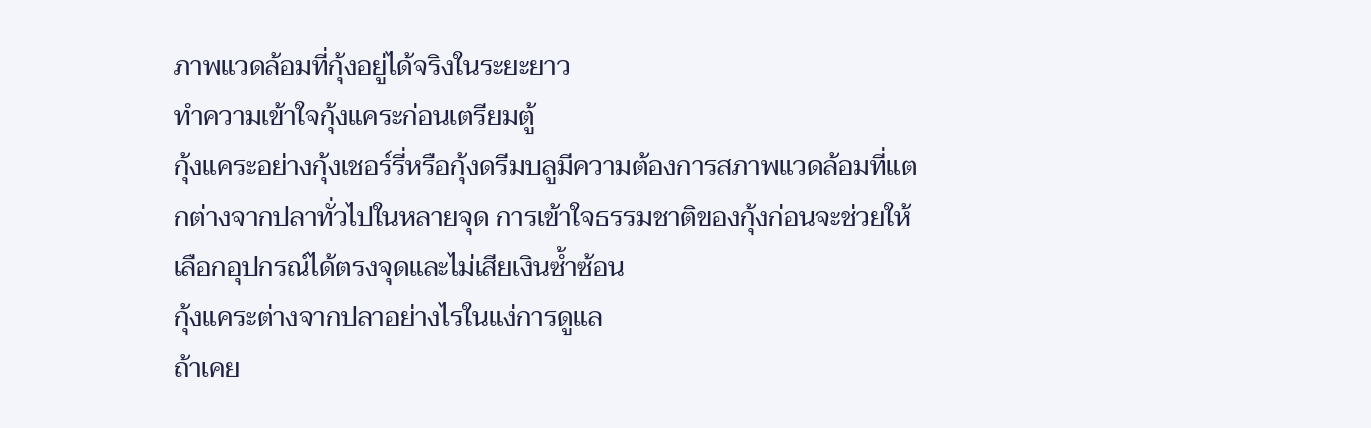ภาพแวดล้อมที่กุ้งอยู่ได้จริงในระยะยาว
ทำความเข้าใจกุ้งแคระก่อนเตรียมตู้
กุ้งแคระอย่างกุ้งเชอร์รี่หรือกุ้งดรีมบลูมีความต้องการสภาพแวดล้อมที่แตกต่างจากปลาทั่วไปในหลายจุด การเข้าใจธรรมชาติของกุ้งก่อนจะช่วยให้เลือกอุปกรณ์ได้ตรงจุดและไม่เสียเงินซ้ำซ้อน
กุ้งแคระต่างจากปลาอย่างไรในแง่การดูแล
ถ้าเคย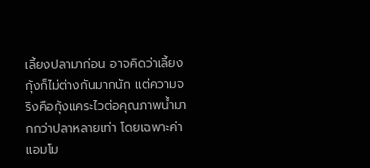เลี้ยงปลามาก่อน อาจคิดว่าเลี้ยงกุ้งก็ไม่ต่างกันมากนัก แต่ความจริงคือกุ้งแคระไวต่อคุณภาพน้ำมากกว่าปลาหลายเท่า โดยเฉพาะค่าแอมโม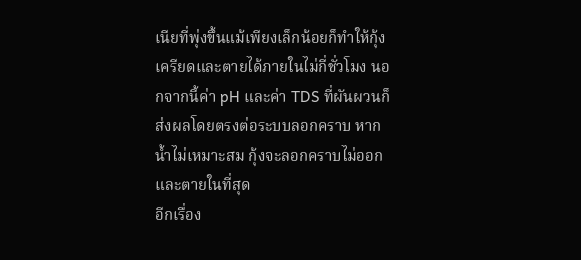เนียที่พุ่งขึ้นแม้เพียงเล็กน้อยก็ทำให้กุ้งเครียดและตายได้ภายในไม่กี่ชั่วโมง นอกจากนี้ค่า pH และค่า TDS ที่ผันผวนก็ส่งผลโดยตรงต่อระบบลอกคราบ หากน้ำไม่เหมาะสม กุ้งจะลอกคราบไม่ออกและตายในที่สุด
อีกเรื่อง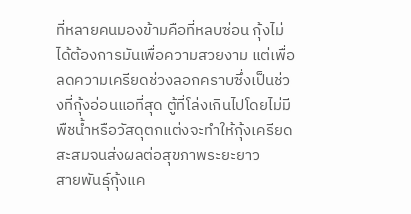ที่หลายคนมองข้ามคือที่หลบซ่อน กุ้งไม่ได้ต้องการมันเพื่อความสวยงาม แต่เพื่อลดความเครียดช่วงลอกคราบซึ่งเป็นช่วงที่กุ้งอ่อนแอที่สุด ตู้ที่โล่งเกินไปโดยไม่มีพืชน้ำหรือวัสดุตกแต่งจะทำให้กุ้งเครียดสะสมจนส่งผลต่อสุขภาพระยะยาว
สายพันธุ์กุ้งแค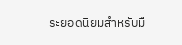ระยอดนิยมสำหรับมื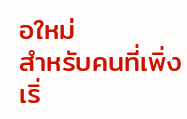อใหม่
สำหรับคนที่เพิ่งเริ่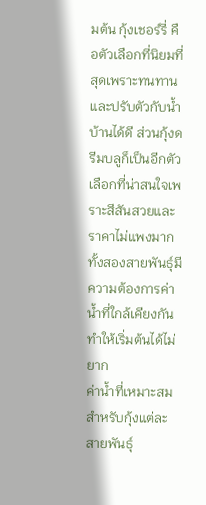มต้น กุ้งเชอร์รี่ คือตัวเลือกที่นิยมที่สุดเพราะทนทานและปรับตัวกับน้ำบ้านได้ดี ส่วนกุ้งดรีมบลูก็เป็นอีกตัวเลือกที่น่าสนใจเพราะสีสันสวยและราคาไม่แพงมาก ทั้งสองสายพันธุ์มีความต้องการค่าน้ำที่ใกล้เคียงกัน ทำให้เริ่มต้นได้ไม่ยาก
ค่าน้ำที่เหมาะสมสำหรับกุ้งแต่ละสายพันธุ์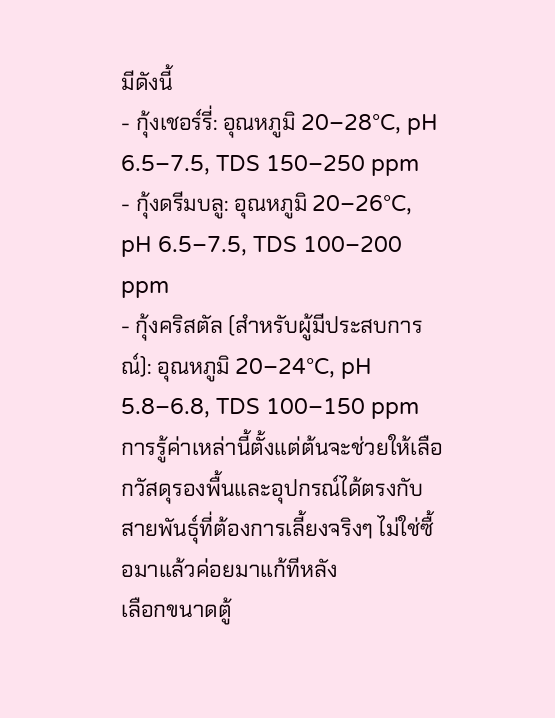มีดังนี้
- กุ้งเชอร์รี่: อุณหภูมิ 20–28°C, pH 6.5–7.5, TDS 150–250 ppm
- กุ้งดรีมบลู: อุณหภูมิ 20–26°C, pH 6.5–7.5, TDS 100–200 ppm
- กุ้งคริสตัล (สำหรับผู้มีประสบการณ์): อุณหภูมิ 20–24°C, pH 5.8–6.8, TDS 100–150 ppm
การรู้ค่าเหล่านี้ตั้งแต่ต้นจะช่วยให้เลือกวัสดุรองพื้นและอุปกรณ์ได้ตรงกับสายพันธุ์ที่ต้องการเลี้ยงจริงๆ ไม่ใช่ซื้อมาแล้วค่อยมาแก้ทีหลัง
เลือกขนาดตู้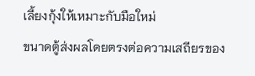เลี้ยงกุ้งให้เหมาะกับมือใหม่
ขนาดตู้ส่งผลโดยตรงต่อความเสถียรของ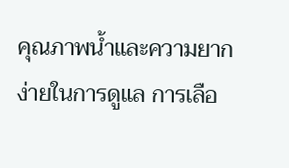คุณภาพน้ำและความยากง่ายในการดูแล การเลือ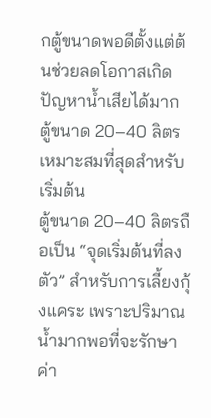กตู้ขนาดพอดีตั้งแต่ต้นช่วยลดโอกาสเกิดปัญหาน้ำเสียได้มาก
ตู้ขนาด 20–40 ลิตรเหมาะสมที่สุดสำหรับเริ่มต้น
ตู้ขนาด 20–40 ลิตรถือเป็น “จุดเริ่มต้นที่ลงตัว” สำหรับการเลี้ยงกุ้งแคระ เพราะปริมาณน้ำมากพอที่จะรักษาค่า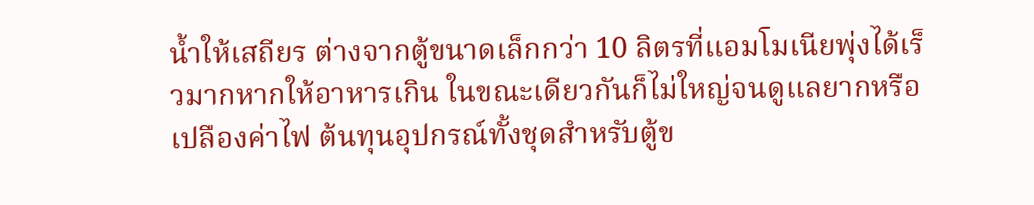น้ำให้เสถียร ต่างจากตู้ขนาดเล็กกว่า 10 ลิตรที่แอมโมเนียพุ่งได้เร็วมากหากให้อาหารเกิน ในขณะเดียวกันก็ไม่ใหญ่จนดูแลยากหรือเปลืองค่าไฟ ต้นทุนอุปกรณ์ทั้งชุดสำหรับตู้ข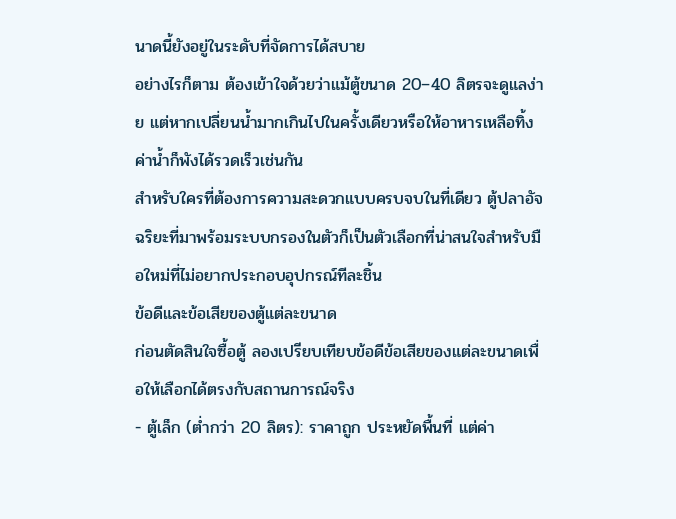นาดนี้ยังอยู่ในระดับที่จัดการได้สบาย
อย่างไรก็ตาม ต้องเข้าใจด้วยว่าแม้ตู้ขนาด 20–40 ลิตรจะดูแลง่าย แต่หากเปลี่ยนน้ำมากเกินไปในครั้งเดียวหรือให้อาหารเหลือทิ้ง ค่าน้ำก็พังได้รวดเร็วเช่นกัน
สำหรับใครที่ต้องการความสะดวกแบบครบจบในที่เดียว ตู้ปลาอัจฉริยะที่มาพร้อมระบบกรองในตัวก็เป็นตัวเลือกที่น่าสนใจสำหรับมือใหม่ที่ไม่อยากประกอบอุปกรณ์ทีละชิ้น
ข้อดีและข้อเสียของตู้แต่ละขนาด
ก่อนตัดสินใจซื้อตู้ ลองเปรียบเทียบข้อดีข้อเสียของแต่ละขนาดเพื่อให้เลือกได้ตรงกับสถานการณ์จริง
- ตู้เล็ก (ต่ำกว่า 20 ลิตร): ราคาถูก ประหยัดพื้นที่ แต่ค่า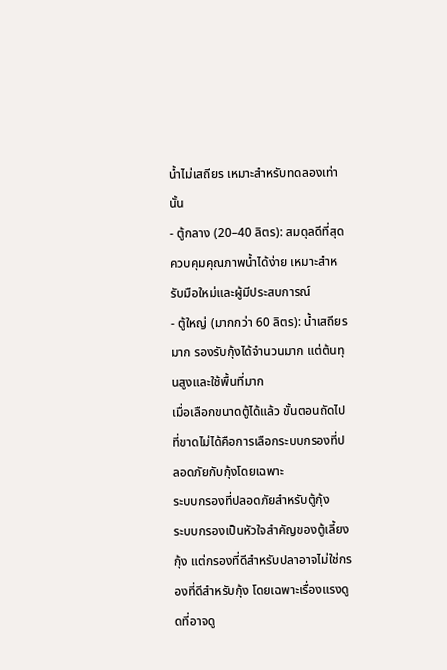น้ำไม่เสถียร เหมาะสำหรับทดลองเท่านั้น
- ตู้กลาง (20–40 ลิตร): สมดุลดีที่สุด ควบคุมคุณภาพน้ำได้ง่าย เหมาะสำหรับมือใหม่และผู้มีประสบการณ์
- ตู้ใหญ่ (มากกว่า 60 ลิตร): น้ำเสถียรมาก รองรับกุ้งได้จำนวนมาก แต่ต้นทุนสูงและใช้พื้นที่มาก
เมื่อเลือกขนาดตู้ได้แล้ว ขั้นตอนถัดไปที่ขาดไม่ได้คือการเลือกระบบกรองที่ปลอดภัยกับกุ้งโดยเฉพาะ
ระบบกรองที่ปลอดภัยสำหรับตู้กุ้ง
ระบบกรองเป็นหัวใจสำคัญของตู้เลี้ยงกุ้ง แต่กรองที่ดีสำหรับปลาอาจไม่ใช่กรองที่ดีสำหรับกุ้ง โดยเฉพาะเรื่องแรงดูดที่อาจดู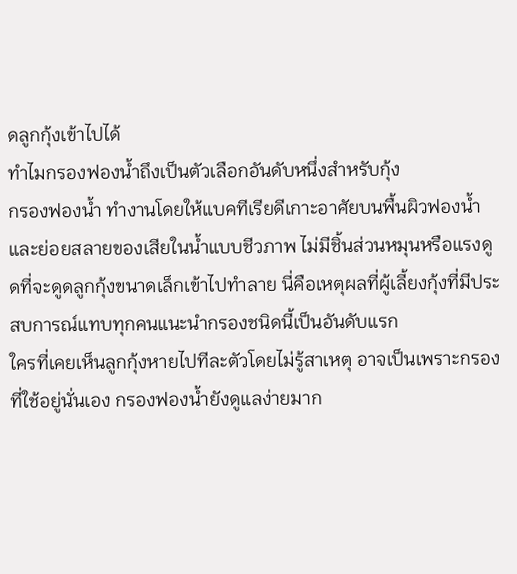ดลูกกุ้งเข้าไปได้
ทำไมกรองฟองน้ำถึงเป็นตัวเลือกอันดับหนึ่งสำหรับกุ้ง
กรองฟองน้ำ ทำงานโดยให้แบคทีเรียดีเกาะอาศัยบนพื้นผิวฟองน้ำและย่อยสลายของเสียในน้ำแบบชีวภาพ ไม่มีชิ้นส่วนหมุนหรือแรงดูดที่จะดูดลูกกุ้งขนาดเล็กเข้าไปทำลาย นี่คือเหตุผลที่ผู้เลี้ยงกุ้งที่มีประสบการณ์แทบทุกคนแนะนำกรองชนิดนี้เป็นอันดับแรก
ใครที่เคยเห็นลูกกุ้งหายไปทีละตัวโดยไม่รู้สาเหตุ อาจเป็นเพราะกรองที่ใช้อยู่นั่นเอง กรองฟองน้ำยังดูแลง่ายมาก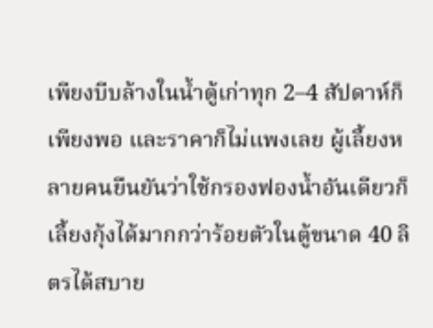เพียงบีบล้างในน้ำตู้เก่าทุก 2–4 สัปดาห์ก็เพียงพอ และราคาก็ไม่แพงเลย ผู้เลี้ยงหลายคนยืนยันว่าใช้กรองฟองน้ำอันเดียวก็เลี้ยงกุ้งได้มากกว่าร้อยตัวในตู้ขนาด 40 ลิตรได้สบาย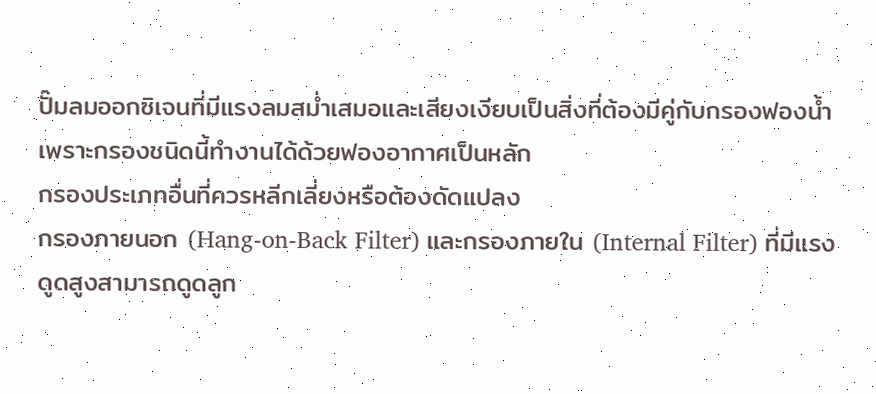ปั๊มลมออกซิเจนที่มีแรงลมสม่ำเสมอและเสียงเงียบเป็นสิ่งที่ต้องมีคู่กับกรองฟองน้ำ เพราะกรองชนิดนี้ทำงานได้ด้วยฟองอากาศเป็นหลัก
กรองประเภทอื่นที่ควรหลีกเลี่ยงหรือต้องดัดแปลง
กรองภายนอก (Hang-on-Back Filter) และกรองภายใน (Internal Filter) ที่มีแรงดูดสูงสามารถดูดลูก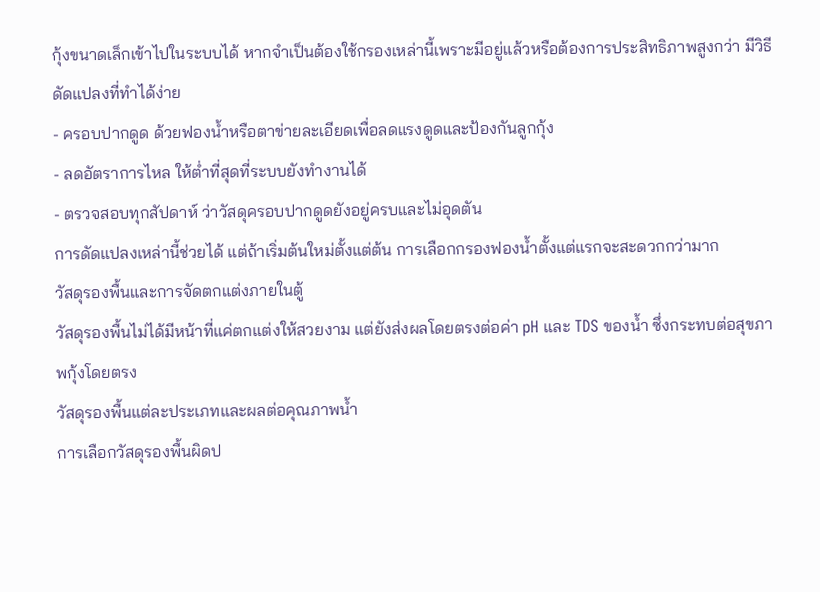กุ้งขนาดเล็กเข้าไปในระบบได้ หากจำเป็นต้องใช้กรองเหล่านี้เพราะมีอยู่แล้วหรือต้องการประสิทธิภาพสูงกว่า มีวิธีดัดแปลงที่ทำได้ง่าย
- ครอบปากดูด ด้วยฟองน้ำหรือตาข่ายละเอียดเพื่อลดแรงดูดและป้องกันลูกกุ้ง
- ลดอัตราการไหล ให้ต่ำที่สุดที่ระบบยังทำงานได้
- ตรวจสอบทุกสัปดาห์ ว่าวัสดุครอบปากดูดยังอยู่ครบและไม่อุดตัน
การดัดแปลงเหล่านี้ช่วยได้ แต่ถ้าเริ่มต้นใหม่ตั้งแต่ต้น การเลือกกรองฟองน้ำตั้งแต่แรกจะสะดวกกว่ามาก
วัสดุรองพื้นและการจัดตกแต่งภายในตู้
วัสดุรองพื้นไม่ได้มีหน้าที่แค่ตกแต่งให้สวยงาม แต่ยังส่งผลโดยตรงต่อค่า pH และ TDS ของน้ำ ซึ่งกระทบต่อสุขภาพกุ้งโดยตรง
วัสดุรองพื้นแต่ละประเภทและผลต่อคุณภาพน้ำ
การเลือกวัสดุรองพื้นผิดป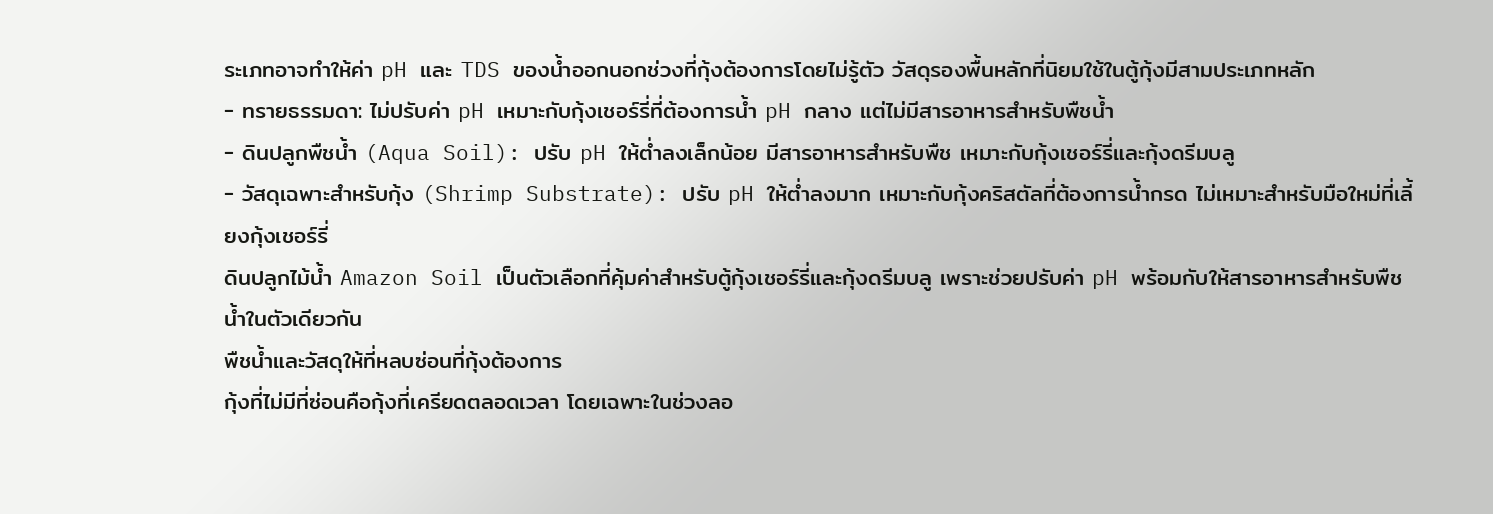ระเภทอาจทำให้ค่า pH และ TDS ของน้ำออกนอกช่วงที่กุ้งต้องการโดยไม่รู้ตัว วัสดุรองพื้นหลักที่นิยมใช้ในตู้กุ้งมีสามประเภทหลัก
- ทรายธรรมดา: ไม่ปรับค่า pH เหมาะกับกุ้งเชอร์รี่ที่ต้องการน้ำ pH กลาง แต่ไม่มีสารอาหารสำหรับพืชน้ำ
- ดินปลูกพืชน้ำ (Aqua Soil): ปรับ pH ให้ต่ำลงเล็กน้อย มีสารอาหารสำหรับพืช เหมาะกับกุ้งเชอร์รี่และกุ้งดรีมบลู
- วัสดุเฉพาะสำหรับกุ้ง (Shrimp Substrate): ปรับ pH ให้ต่ำลงมาก เหมาะกับกุ้งคริสตัลที่ต้องการน้ำกรด ไม่เหมาะสำหรับมือใหม่ที่เลี้ยงกุ้งเชอร์รี่
ดินปลูกไม้น้ำ Amazon Soil เป็นตัวเลือกที่คุ้มค่าสำหรับตู้กุ้งเชอร์รี่และกุ้งดรีมบลู เพราะช่วยปรับค่า pH พร้อมกับให้สารอาหารสำหรับพืชน้ำในตัวเดียวกัน
พืชน้ำและวัสดุให้ที่หลบซ่อนที่กุ้งต้องการ
กุ้งที่ไม่มีที่ซ่อนคือกุ้งที่เครียดตลอดเวลา โดยเฉพาะในช่วงลอ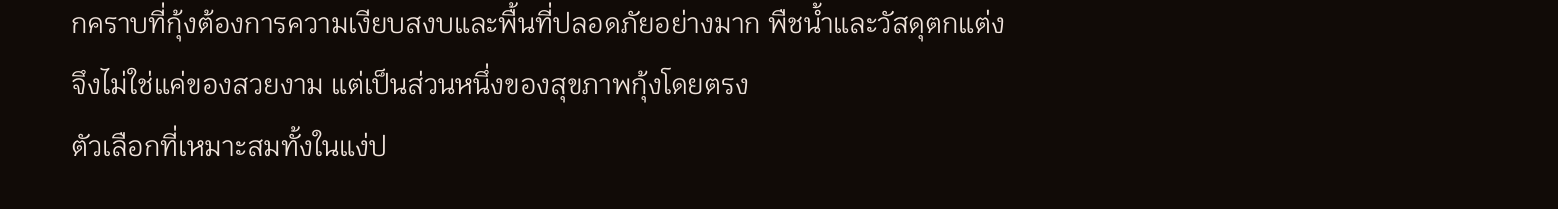กคราบที่กุ้งต้องการความเงียบสงบและพื้นที่ปลอดภัยอย่างมาก พืชน้ำและวัสดุตกแต่งจึงไม่ใช่แค่ของสวยงาม แต่เป็นส่วนหนึ่งของสุขภาพกุ้งโดยตรง
ตัวเลือกที่เหมาะสมทั้งในแง่ป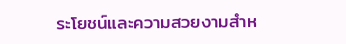ระโยชน์และความสวยงามสำห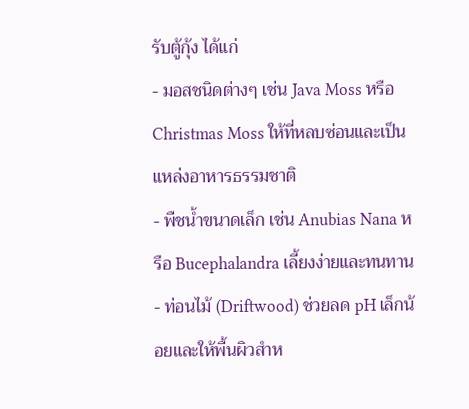รับตู้กุ้ง ได้แก่
- มอสชนิดต่างๆ เช่น Java Moss หรือ Christmas Moss ให้ที่หลบซ่อนและเป็นแหล่งอาหารธรรมชาติ
- พืชน้ำขนาดเล็ก เช่น Anubias Nana หรือ Bucephalandra เลี้ยงง่ายและทนทาน
- ท่อนไม้ (Driftwood) ช่วยลด pH เล็กน้อยและให้พื้นผิวสำห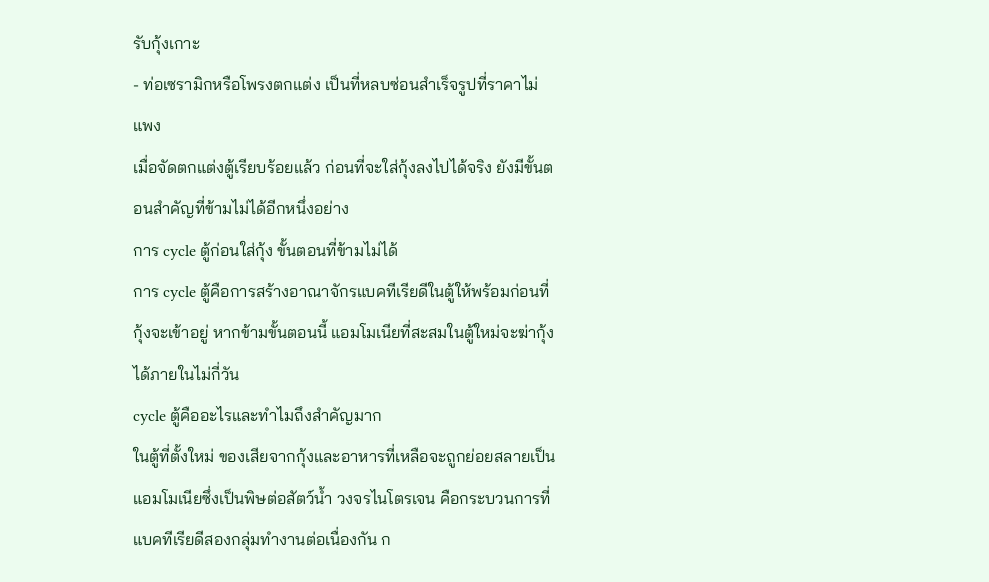รับกุ้งเกาะ
- ท่อเซรามิกหรือโพรงตกแต่ง เป็นที่หลบซ่อนสำเร็จรูปที่ราคาไม่แพง
เมื่อจัดตกแต่งตู้เรียบร้อยแล้ว ก่อนที่จะใส่กุ้งลงไปได้จริง ยังมีขั้นตอนสำคัญที่ข้ามไม่ได้อีกหนึ่งอย่าง
การ cycle ตู้ก่อนใส่กุ้ง ขั้นตอนที่ข้ามไม่ได้
การ cycle ตู้คือการสร้างอาณาจักรแบคทีเรียดีในตู้ให้พร้อมก่อนที่กุ้งจะเข้าอยู่ หากข้ามขั้นตอนนี้ แอมโมเนียที่สะสมในตู้ใหม่จะฆ่ากุ้งได้ภายในไม่กี่วัน
cycle ตู้คืออะไรและทำไมถึงสำคัญมาก
ในตู้ที่ตั้งใหม่ ของเสียจากกุ้งและอาหารที่เหลือจะถูกย่อยสลายเป็นแอมโมเนียซึ่งเป็นพิษต่อสัตว์น้ำ วงจรไนโตรเจน คือกระบวนการที่แบคทีเรียดีสองกลุ่มทำงานต่อเนื่องกัน ก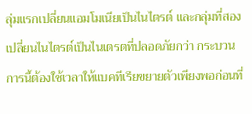ลุ่มแรกเปลี่ยนแอมโมเนียเป็นไนไตรต์ และกลุ่มที่สองเปลี่ยนไนไตรต์เป็นไนเตรตที่ปลอดภัยกว่า กระบวนการนี้ต้องใช้เวลาให้แบคทีเรียขยายตัวเพียงพอก่อนที่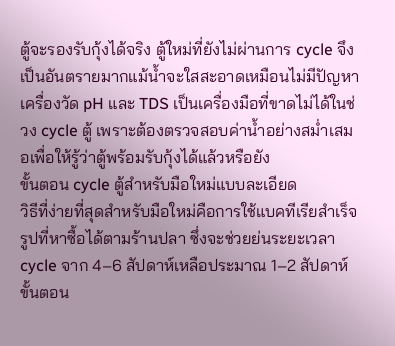ตู้จะรองรับกุ้งได้จริง ตู้ใหม่ที่ยังไม่ผ่านการ cycle จึงเป็นอันตรายมากแม้น้ำจะใสสะอาดเหมือนไม่มีปัญหา
เครื่องวัด pH และ TDS เป็นเครื่องมือที่ขาดไม่ได้ในช่วง cycle ตู้ เพราะต้องตรวจสอบค่าน้ำอย่างสม่ำเสมอเพื่อให้รู้ว่าตู้พร้อมรับกุ้งได้แล้วหรือยัง
ขั้นตอน cycle ตู้สำหรับมือใหม่แบบละเอียด
วิธีที่ง่ายที่สุดสำหรับมือใหม่คือการใช้แบคทีเรียสำเร็จรูปที่หาซื้อได้ตามร้านปลา ซึ่งจะช่วยย่นระยะเวลา cycle จาก 4–6 สัปดาห์เหลือประมาณ 1–2 สัปดาห์ ขั้นตอน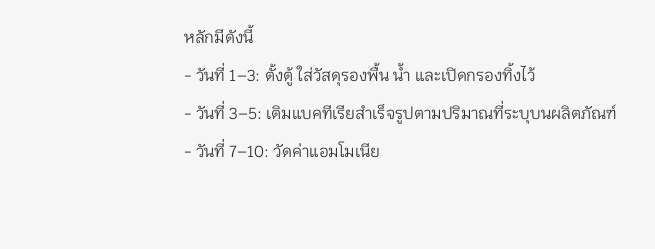หลักมีดังนี้
- วันที่ 1–3: ตั้งตู้ ใส่วัสดุรองพื้น น้ำ และเปิดกรองทิ้งไว้
- วันที่ 3–5: เติมแบคทีเรียสำเร็จรูปตามปริมาณที่ระบุบนผลิตภัณฑ์
- วันที่ 7–10: วัดค่าแอมโมเนีย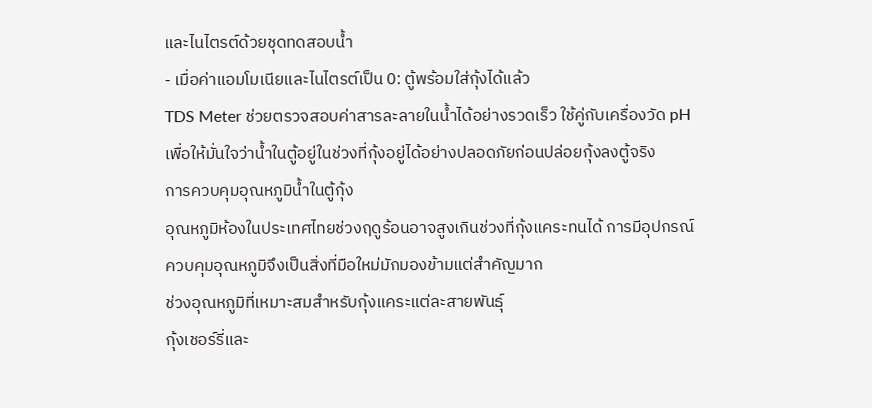และไนไตรต์ด้วยชุดทดสอบน้ำ
- เมื่อค่าแอมโมเนียและไนไตรต์เป็น 0: ตู้พร้อมใส่กุ้งได้แล้ว
TDS Meter ช่วยตรวจสอบค่าสารละลายในน้ำได้อย่างรวดเร็ว ใช้คู่กับเครื่องวัด pH เพื่อให้มั่นใจว่าน้ำในตู้อยู่ในช่วงที่กุ้งอยู่ได้อย่างปลอดภัยก่อนปล่อยกุ้งลงตู้จริง
การควบคุมอุณหภูมิน้ำในตู้กุ้ง
อุณหภูมิห้องในประเทศไทยช่วงฤดูร้อนอาจสูงเกินช่วงที่กุ้งแคระทนได้ การมีอุปกรณ์ควบคุมอุณหภูมิจึงเป็นสิ่งที่มือใหม่มักมองข้ามแต่สำคัญมาก
ช่วงอุณหภูมิที่เหมาะสมสำหรับกุ้งแคระแต่ละสายพันธุ์
กุ้งเชอร์รี่และ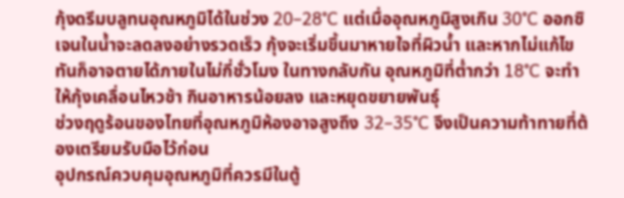กุ้งดรีมบลูทนอุณหภูมิได้ในช่วง 20–28°C แต่เมื่ออุณหภูมิสูงเกิน 30°C ออกซิเจนในน้ำจะลดลงอย่างรวดเร็ว กุ้งจะเริ่มขึ้นมาหายใจที่ผิวน้ำ และหากไม่แก้ไขทันก็อาจตายได้ภายในไม่กี่ชั่วโมง ในทางกลับกัน อุณหภูมิที่ต่ำกว่า 18°C จะทำให้กุ้งเคลื่อนไหวช้า กินอาหารน้อยลง และหยุดขยายพันธุ์
ช่วงฤดูร้อนของไทยที่อุณหภูมิห้องอาจสูงถึง 32–35°C จึงเป็นความท้าทายที่ต้องเตรียมรับมือไว้ก่อน
อุปกรณ์ควบคุมอุณหภูมิที่ควรมีในตู้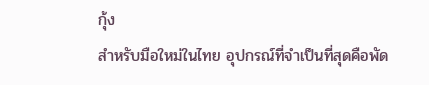กุ้ง
สำหรับมือใหม่ในไทย อุปกรณ์ที่จำเป็นที่สุดคือพัด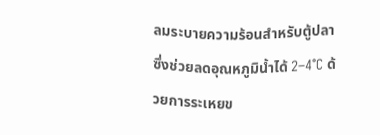ลมระบายความร้อนสำหรับตู้ปลา ซึ่งช่วยลดอุณหภูมิน้ำได้ 2–4°C ด้วยการระเหยข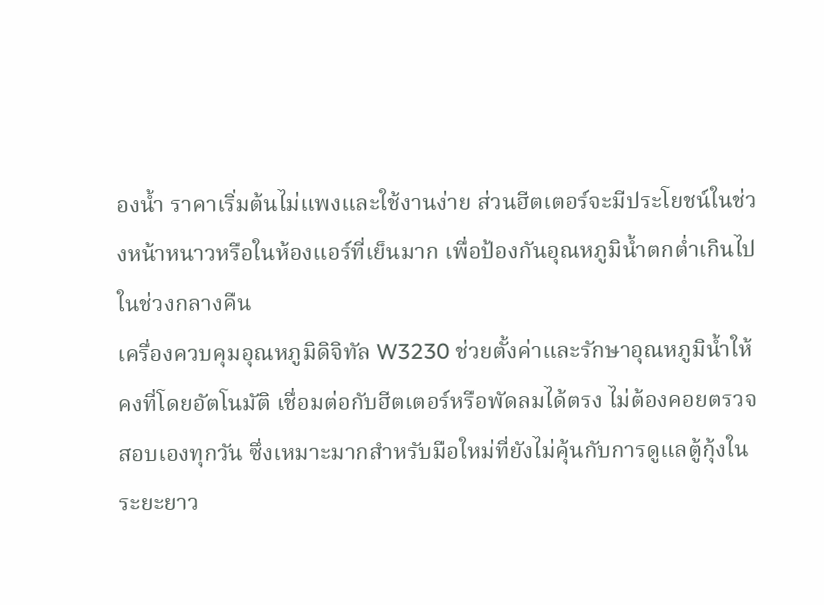องน้ำ ราคาเริ่มต้นไม่แพงและใช้งานง่าย ส่วนฮีตเตอร์จะมีประโยชน์ในช่วงหน้าหนาวหรือในห้องแอร์ที่เย็นมาก เพื่อป้องกันอุณหภูมิน้ำตกต่ำเกินไปในช่วงกลางคืน
เครื่องควบคุมอุณหภูมิดิจิทัล W3230 ช่วยตั้งค่าและรักษาอุณหภูมิน้ำให้คงที่โดยอัตโนมัติ เชื่อมต่อกับฮีตเตอร์หรือพัดลมได้ตรง ไม่ต้องคอยตรวจสอบเองทุกวัน ซึ่งเหมาะมากสำหรับมือใหม่ที่ยังไม่คุ้นกับการดูแลตู้กุ้งในระยะยาว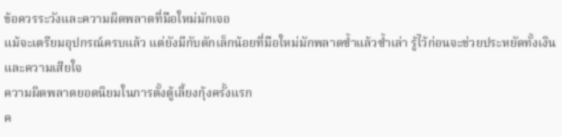ข้อควรระวังและความผิดพลาดที่มือใหม่มักเจอ
แม้จะเตรียมอุปกรณ์ครบแล้ว แต่ยังมีกับดักเล็กน้อยที่มือใหม่มักพลาดซ้ำแล้วซ้ำเล่า รู้ไว้ก่อนจะช่วยประหยัดทั้งเงินและความเสียใจ
ความผิดพลาดยอดนิยมในการตั้งตู้เลี้ยงกุ้งครั้งแรก
ค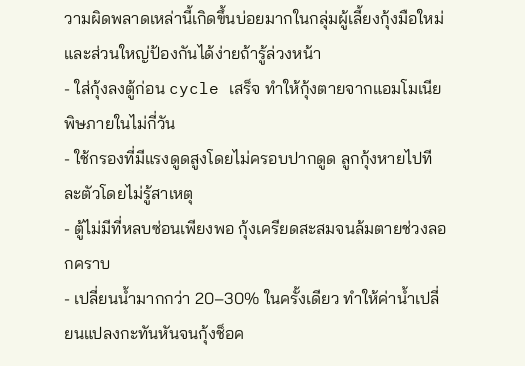วามผิดพลาดเหล่านี้เกิดขึ้นบ่อยมากในกลุ่มผู้เลี้ยงกุ้งมือใหม่ และส่วนใหญ่ป้องกันได้ง่ายถ้ารู้ล่วงหน้า
- ใส่กุ้งลงตู้ก่อน cycle เสร็จ ทำให้กุ้งตายจากแอมโมเนียพิษภายในไม่กี่วัน
- ใช้กรองที่มีแรงดูดสูงโดยไม่ครอบปากดูด ลูกกุ้งหายไปทีละตัวโดยไม่รู้สาเหตุ
- ตู้ไม่มีที่หลบซ่อนเพียงพอ กุ้งเครียดสะสมจนล้มตายช่วงลอกคราบ
- เปลี่ยนน้ำมากกว่า 20–30% ในครั้งเดียว ทำให้ค่าน้ำเปลี่ยนแปลงกะทันหันจนกุ้งช็อค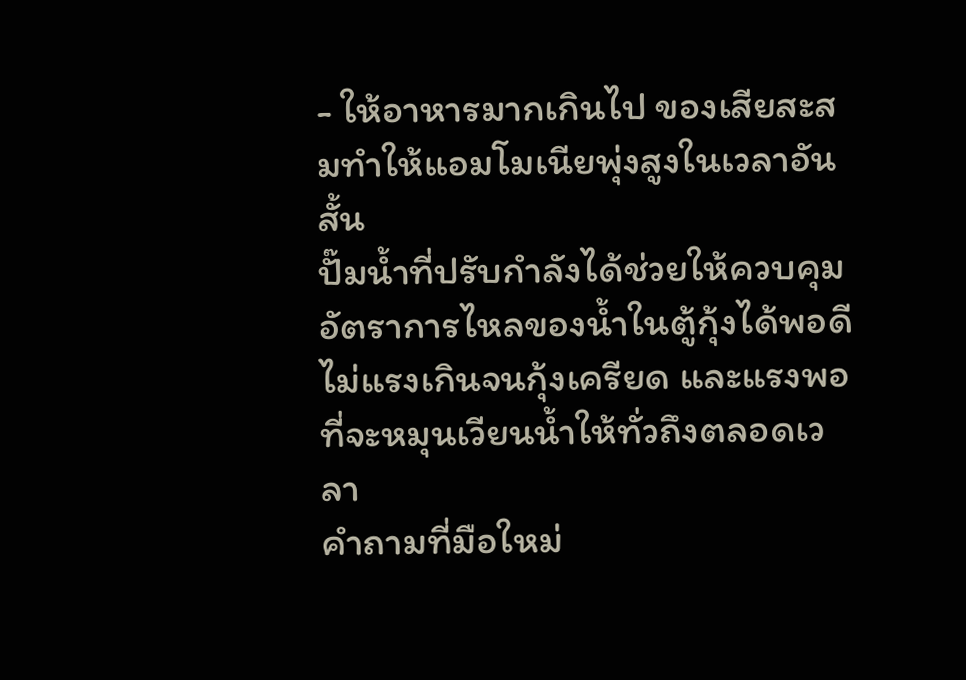- ให้อาหารมากเกินไป ของเสียสะสมทำให้แอมโมเนียพุ่งสูงในเวลาอันสั้น
ปั๊มน้ำที่ปรับกำลังได้ช่วยให้ควบคุมอัตราการไหลของน้ำในตู้กุ้งได้พอดี ไม่แรงเกินจนกุ้งเครียด และแรงพอที่จะหมุนเวียนน้ำให้ทั่วถึงตลอดเวลา
คำถามที่มือใหม่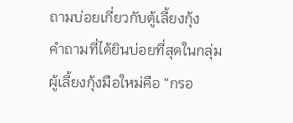ถามบ่อยเกี่ยวกับตู้เลี้ยงกุ้ง
คำถามที่ได้ยินบ่อยที่สุดในกลุ่มผู้เลี้ยงกุ้งมือใหม่คือ “กรอ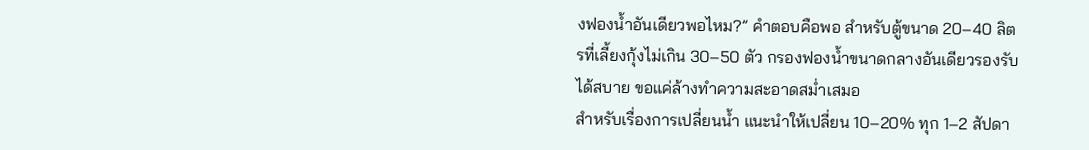งฟองน้ำอันเดียวพอไหม?” คำตอบคือพอ สำหรับตู้ขนาด 20–40 ลิตรที่เลี้ยงกุ้งไม่เกิน 30–50 ตัว กรองฟองน้ำขนาดกลางอันเดียวรองรับได้สบาย ขอแค่ล้างทำความสะอาดสม่ำเสมอ
สำหรับเรื่องการเปลี่ยนน้ำ แนะนำให้เปลี่ยน 10–20% ทุก 1–2 สัปดา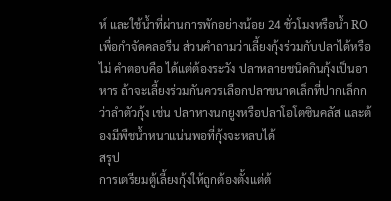ห์ และใช้น้ำที่ผ่านการพักอย่างน้อย 24 ชั่วโมงหรือน้ำ RO เพื่อกำจัดคลอรีน ส่วนคำถามว่าเลี้ยงกุ้งร่วมกับปลาได้หรือไม่ คำตอบคือ ได้แต่ต้องระวัง ปลาหลายชนิดกินกุ้งเป็นอาหาร ถ้าจะเลี้ยงร่วมกันควรเลือกปลาขนาดเล็กที่ปากเล็กกว่าลำตัวกุ้ง เช่น ปลาหางนกยูงหรือปลาโอโตซินคลัส และต้องมีพืชน้ำหนาแน่นพอที่กุ้งจะหลบได้
สรุป
การเตรียมตู้เลี้ยงกุ้งให้ถูกต้องตั้งแต่ต้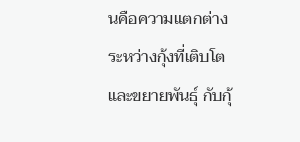นคือความแตกต่างระหว่างกุ้งที่เติบโตและขยายพันธุ์ กับกุ้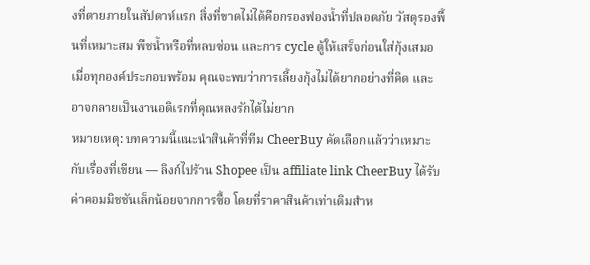งที่ตายภายในสัปดาห์แรก สิ่งที่ขาดไม่ได้คือกรองฟองน้ำที่ปลอดภัย วัสดุรองพื้นที่เหมาะสม พืชน้ำหรือที่หลบซ่อน และการ cycle ตู้ให้เสร็จก่อนใส่กุ้งเสมอ เมื่อทุกองค์ประกอบพร้อม คุณจะพบว่าการเลี้ยงกุ้งไม่ได้ยากอย่างที่คิด และอาจกลายเป็นงานอดิเรกที่คุณหลงรักได้ไม่ยาก
หมายเหตุ: บทความนี้แนะนำสินค้าที่ทีม CheerBuy คัดเลือกแล้วว่าเหมาะกับเรื่องที่เขียน — ลิงก์ไปร้าน Shopee เป็น affiliate link CheerBuy ได้รับค่าคอมมิชชันเล็กน้อยจากการซื้อ โดยที่ราคาสินค้าเท่าเดิมสำห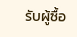รับผู้ซื้อ